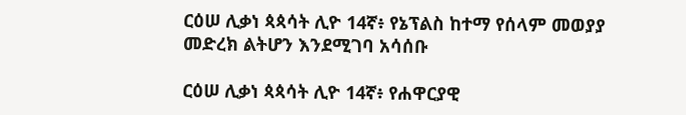ርዕሠ ሊቃነ ጳጳሳት ሊዮ 14ኛ፥ የኔፕልስ ከተማ የሰላም መወያያ መድረክ ልትሆን እንደሚገባ አሳሰቡ

ርዕሠ ሊቃነ ጳጳሳት ሊዮ 14ኛ፥ የሐዋርያዊ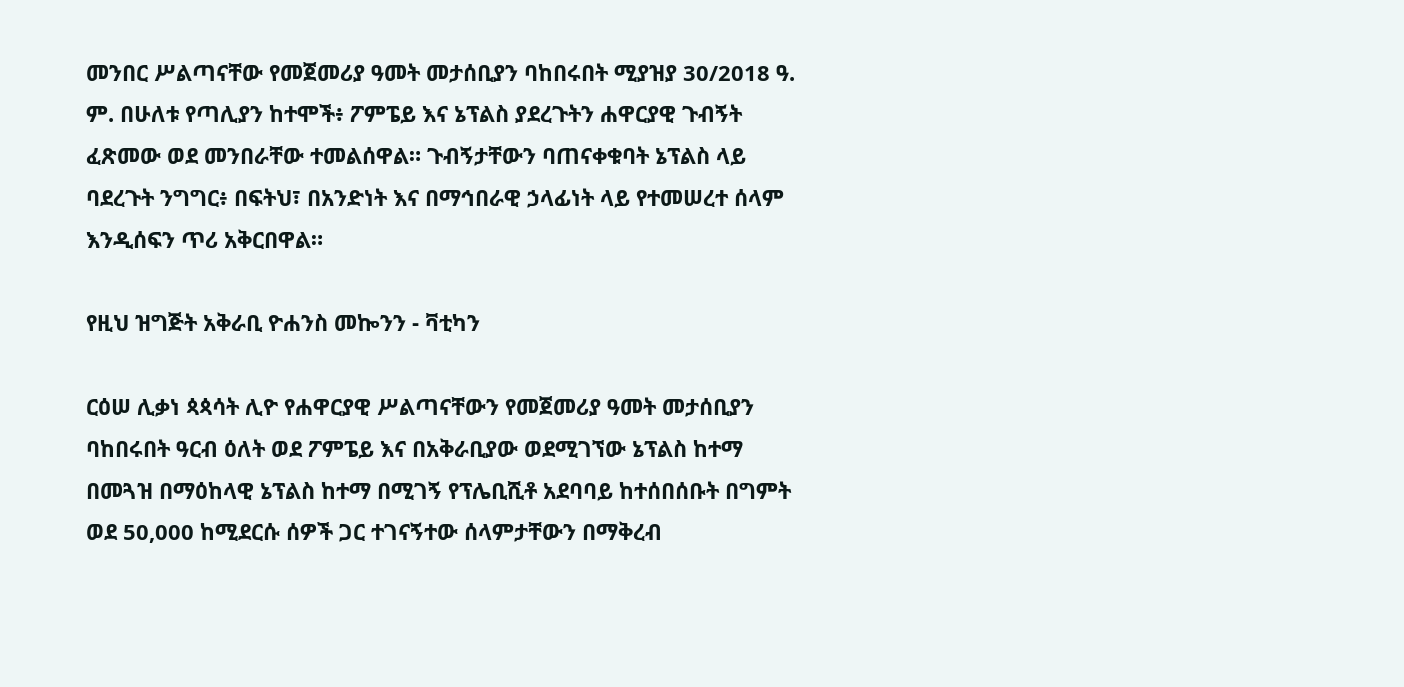መንበር ሥልጣናቸው የመጀመሪያ ዓመት መታሰቢያን ባከበሩበት ሚያዝያ 30/2018 ዓ. ም. በሁለቱ የጣሊያን ከተሞች፥ ፖምፔይ እና ኔፕልስ ያደረጉትን ሐዋርያዊ ጉብኝት ፈጽመው ወደ መንበራቸው ተመልሰዋል። ጉብኝታቸውን ባጠናቀቁባት ኔፕልስ ላይ ባደረጉት ንግግር፥ በፍትህ፣ በአንድነት እና በማኅበራዊ ኃላፊነት ላይ የተመሠረተ ሰላም እንዲሰፍን ጥሪ አቅርበዋል።

የዚህ ዝግጅት አቅራቢ ዮሐንስ መኰንን - ቫቲካን

ርዕሠ ሊቃነ ጳጳሳት ሊዮ የሐዋርያዊ ሥልጣናቸውን የመጀመሪያ ዓመት መታሰቢያን ባከበሩበት ዓርብ ዕለት ወደ ፖምፔይ እና በአቅራቢያው ወደሚገኘው ኔፕልስ ከተማ በመጓዝ በማዕከላዊ ኔፕልስ ከተማ በሚገኝ የፕሌቢሺቶ አደባባይ ከተሰበሰቡት በግምት ወደ 50,000 ከሚደርሱ ሰዎች ጋር ተገናኝተው ሰላምታቸውን በማቅረብ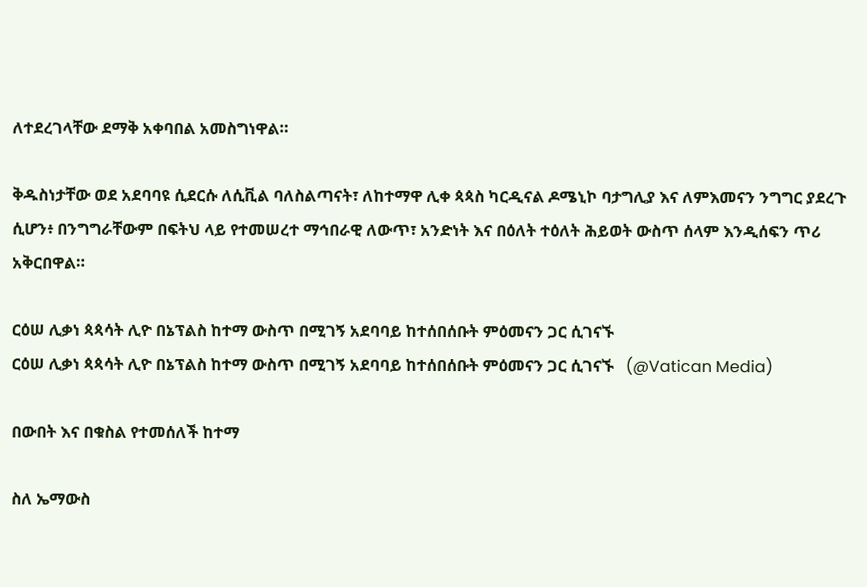ለተደረገላቸው ደማቅ አቀባበል አመስግነዋል።

ቅዱስነታቸው ወደ አደባባዩ ሲደርሱ ለሲቪል ባለስልጣናት፣ ለከተማዋ ሊቀ ጳጳስ ካርዲናል ዶሜኒኮ ባታግሊያ እና ለምእመናን ንግግር ያደረጉ ሲሆን፥ በንግግራቸውም በፍትህ ላይ የተመሠረተ ማኅበራዊ ለውጥ፣ አንድነት እና በዕለት ተዕለት ሕይወት ውስጥ ሰላም እንዲሰፍን ጥሪ አቅርበዋል።

ርዕሠ ሊቃነ ጳጳሳት ሊዮ በኔፕልስ ከተማ ውስጥ በሚገኝ አደባባይ ከተሰበሰቡት ምዕመናን ጋር ሲገናኙ
ርዕሠ ሊቃነ ጳጳሳት ሊዮ በኔፕልስ ከተማ ውስጥ በሚገኝ አደባባይ ከተሰበሰቡት ምዕመናን ጋር ሲገናኙ   (@Vatican Media)

በውበት እና በቁስል የተመሰለች ከተማ

ስለ ኤማውስ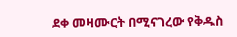ደቀ መዛሙርት በሚናገረው የቅዱስ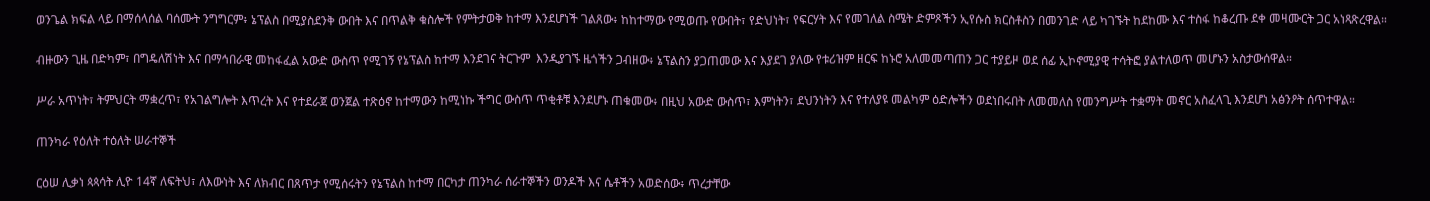ወንጌል ክፍል ላይ በማሰላሰል ባሰሙት ንግግርም፥ ኔፕልስ በሚያስደንቅ ውበት እና በጥልቅ ቁስሎች የምትታወቅ ከተማ እንደሆነች ገልጸው፥ ከከተማው የሚወጡ የውበት፣ የድህነት፣ የፍርሃት እና የመገለል ስሜት ድምጾችን ኢየሱስ ክርስቶስን በመንገድ ላይ ካገኙት ከደከሙ እና ተስፋ ከቆረጡ ደቀ መዛሙርት ጋር አነጻጽረዋል።

ብዙውን ጊዜ በድካም፣ በግዴለሽነት እና በማኅበራዊ መከፋፈል አውድ ውስጥ የሚገኝ የኔፕልስ ከተማ እንደገና ትርጉም  እንዲያገኙ ዜጎችን ጋብዘው፥ ኔፕልስን ያጋጠመው እና እያደገ ያለው የቱሪዝም ዘርፍ ከኑሮ አለመመጣጠን ጋር ተያይዞ ወደ ሰፊ ኢኮኖሚያዊ ተሳትፎ ያልተለወጥ መሆኑን አስታውሰዋል።

ሥራ አጥነት፣ ትምህርት ማቋረጥ፣ የአገልግሎት እጥረት እና የተደራጀ ወንጀል ተጽዕኖ ከተማውን ከሚነኩ ችግር ውስጥ ጥቂቶቹ እንደሆኑ ጠቁመው፥ በዚህ አውድ ውስጥ፣ እምነትን፣ ደህንነትን እና የተለያዩ መልካም ዕድሎችን ወደነበሩበት ለመመለስ የመንግሥት ተቋማት መኖር አስፈላጊ እንደሆነ አፅንዖት ሰጥተዋል።

ጠንካራ የዕለት ተዕለት ሠራተኞች

ርዕሠ ሊቃነ ጳጳሳት ሊዮ 14ኛ ለፍትህ፣ ለእውነት እና ለክብር በጸጥታ የሚሰሩትን የኔፕልስ ከተማ በርካታ ጠንካራ ሰራተኞችን ወንዶች እና ሴቶችን አወድሰው፥ ጥረታቸው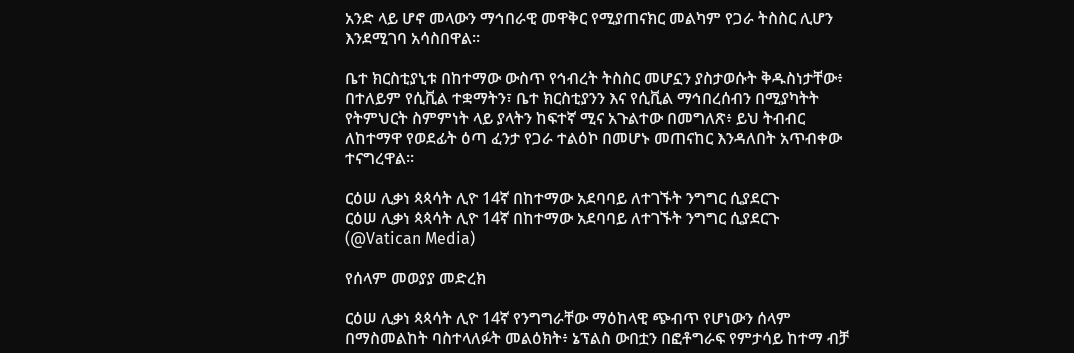አንድ ላይ ሆኖ መላውን ማኅበራዊ መዋቅር የሚያጠናክር መልካም የጋራ ትስስር ሊሆን እንደሚገባ አሳስበዋል።

ቤተ ክርስቲያኒቱ በከተማው ውስጥ የኅብረት ትስስር መሆኗን ያስታወሱት ቅዱስነታቸው፥ በተለይም የሲቪል ተቋማትን፣ ቤተ ክርስቲያንን እና የሲቪል ማኅበረሰብን በሚያካትት የትምህርት ስምምነት ላይ ያላትን ከፍተኛ ሚና አጉልተው በመግለጽ፥ ይህ ትብብር ለከተማዋ የወደፊት ዕጣ ፈንታ የጋራ ተልዕኮ በመሆኑ መጠናከር እንዳለበት አጥብቀው ተናግረዋል።

ርዕሠ ሊቃነ ጳጳሳት ሊዮ 14ኛ በከተማው አደባባይ ለተገኙት ንግግር ሲያደርጉ
ርዕሠ ሊቃነ ጳጳሳት ሊዮ 14ኛ በከተማው አደባባይ ለተገኙት ንግግር ሲያደርጉ   (@Vatican Media)

የሰላም መወያያ መድረክ

ርዕሠ ሊቃነ ጳጳሳት ሊዮ 14ኛ የንግግራቸው ማዕከላዊ ጭብጥ የሆነውን ሰላም በማስመልከት ባስተላለፉት መልዕክት፥ ኔፕልስ ውበቷን በፎቶግራፍ የምታሳይ ከተማ ብቻ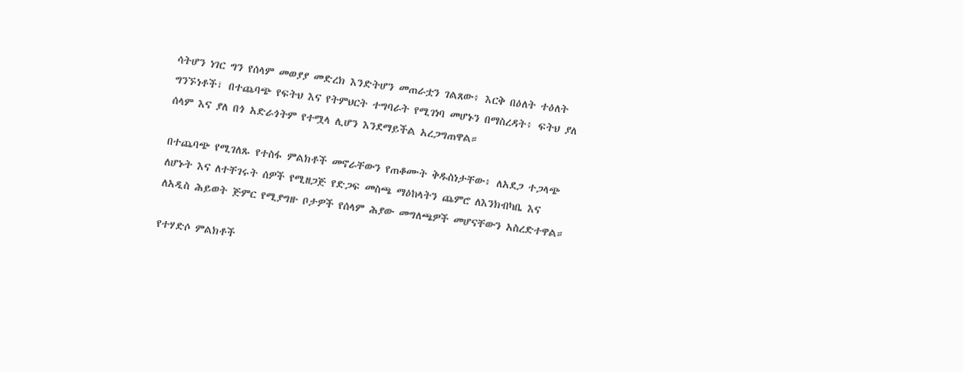ሳትሆን ነገር ግን የሰላም መወያያ መድረክ እንድትሆን መጠራቷን ገልጸው፥ እርቅ በዕለት ተዕለት ግንኙነቶች፣ በተጨባጭ የፍትህ እና የትምህርት ተግባራት የሚገነባ መሆኑን በማስረዳት፥ ፍትህ ያለ ሰላም እና ያለ በጎ አድራጎትም የተሟላ ሊሆን እንደማይችል አረጋግጠዋል።

በተጨባጭ የሚገለጹ የተስፋ ምልክቶች መኖራቸውን የጠቆሙት ቅዱስነታቸው፥ ለአደጋ ተጋላጭ ለሆኑት እና ለተቸገሩት ሰዎች የሚዘጋጅ የድጋፍ መስጫ ማዕከላትን ጨምሮ ለእንክብካቤ እና ለአዲስ ሕይወት ጅምር የሚያግዙ ቦታዎች የሰላም ሕያው መግለጫዎች መሆናቸውን አስረድተዋል።

የተሃድሶ ምልክቶች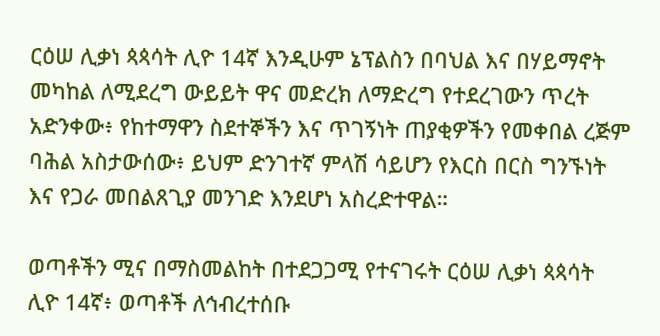ርዕሠ ሊቃነ ጳጳሳት ሊዮ 14ኛ እንዲሁም ኔፕልስን በባህል እና በሃይማኖት መካከል ለሚደረግ ውይይት ዋና መድረክ ለማድረግ የተደረገውን ጥረት አድንቀው፥ የከተማዋን ስደተኞችን እና ጥገኝነት ጠያቂዎችን የመቀበል ረጅም ባሕል አስታውሰው፥ ይህም ድንገተኛ ምላሽ ሳይሆን የእርስ በርስ ግንኙነት እና የጋራ መበልጸጊያ መንገድ እንደሆነ አስረድተዋል።

ወጣቶችን ሚና በማስመልከት በተደጋጋሚ የተናገሩት ርዕሠ ሊቃነ ጳጳሳት ሊዮ 14ኛ፥ ወጣቶች ለኅብረተሰቡ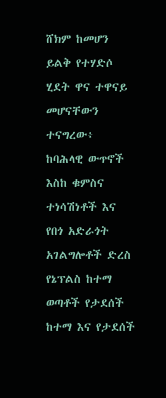ሸክም ከመሆን ይልቅ የተሃድሶ ሂደት ዋና ተዋናይ መሆናቸውን ተናግረው፥ ከባሕላዊ ውጥኖች እስከ ቁምስና ተነሳሽነቶች እና የበጎ አድራጎት አገልግሎቶች ድረስ የኔፕልስ ከተማ ወጣቶች የታደሰች ከተማ እና የታደሰች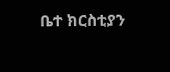ቤተ ክርስቲያን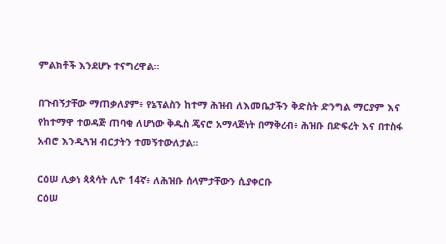ምልክቶች እንደሆኑ ተናግረዋል።

በጉብኝታቸው ማጠቃለያም፥ የኔፕልስን ከተማ ሕዝብ ለእመቤታችን ቅድስት ድንግል ማርያም እና የከተማዋ ተወዳጅ ጠባቂ ለሆነው ቅዱስ ጄናሮ አማላጅነት በማቅረብ፥ ሕዝቡ በድፍረት እና በተስፋ አብሮ እንዲጓዝ ብርታትን ተመኝተውለታል።

ርዕሠ ሊቃነ ጳጳሳት ሊዮ 14ኛ፥ ለሕዝቡ ሰላምታቸውን ሲያቀርቡ
ርዕሠ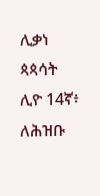ሊቃነ ጳጳሳት ሊዮ 14ኛ፥ ለሕዝቡ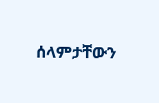ሰላምታቸውን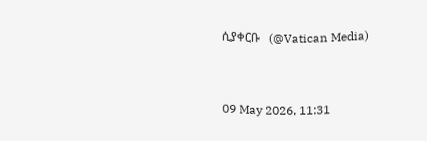ሲያቀርቡ   (@Vatican Media)



09 May 2026, 11:31